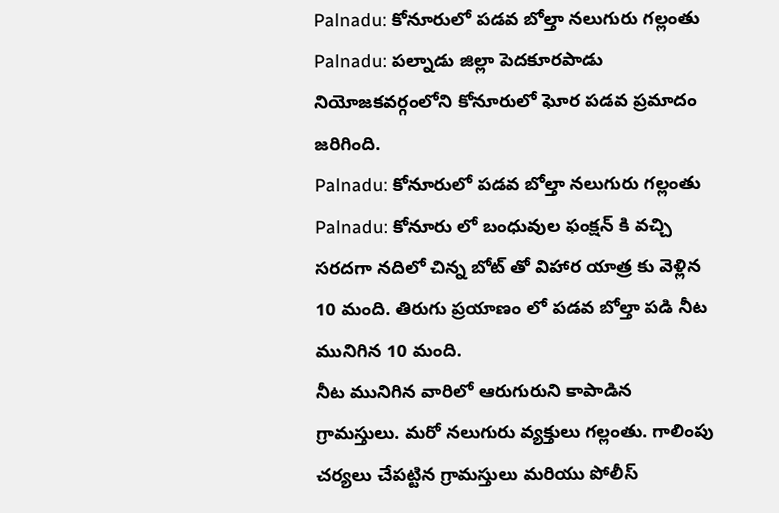Palnadu: కోనూరులో పడవ బోల్తా నలుగురు గల్లంతు
Palnadu: పల్నాడు జిల్లా పెదకూరపాడు నియోజకవర్గంలోని కోనూరులో ఘోర పడవ ప్రమాదం జరిగింది.
Palnadu: కోనూరులో పడవ బోల్తా నలుగురు గల్లంతు
Palnadu: కోనూరు లో బంధువుల ఫంక్షన్ కి వచ్చి సరదగా నదిలో చిన్న బోట్ తో విహార యాత్ర కు వెళ్లిన 10 మంది. తిరుగు ప్రయాణం లో పడవ బోల్తా పడి నీట మునిగిన 10 మంది.
నీట మునిగిన వారిలో ఆరుగురుని కాపాడిన గ్రామస్తులు. మరో నలుగురు వ్యక్తులు గల్లంతు. గాలింపు చర్యలు చేపట్టిన గ్రామస్తులు మరియు పోలీస్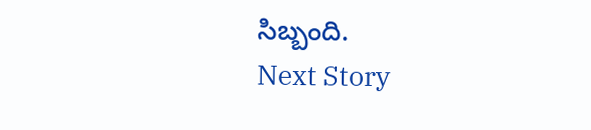సిబ్బంది.
Next Story